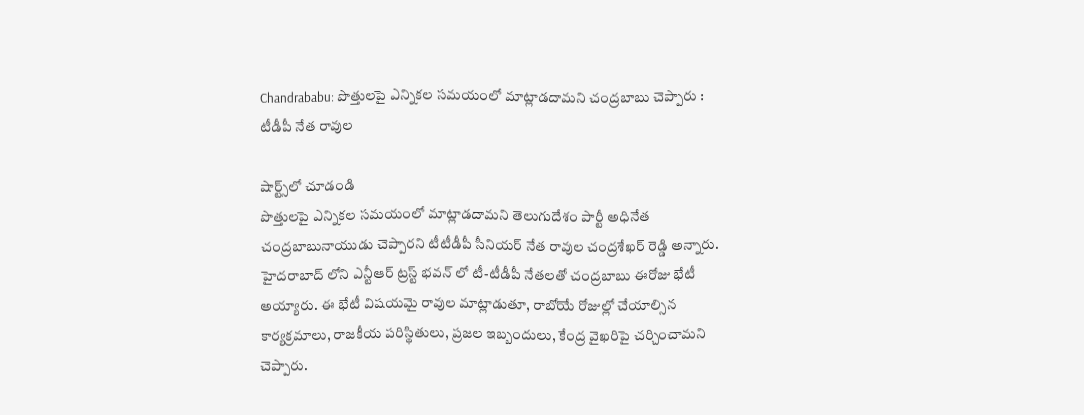Chandrababu: పొత్తులపై ఎన్నికల సమయంలో మాట్లాడదామని చంద్రబాబు చెప్పారు : టీడీపీ నేత రావుల

షార్ట్స్‌లో చూడండి
పొత్తులపై ఎన్నికల సమయంలో మాట్లాడదామని తెలుగుదేశం పార్టీ అధినేత చంద్రబాబునాయుడు చెప్పారని టీటీడీపీ సీనియర్ నేత రావుల చంద్రశేఖర్ రెడ్డి అన్నారు. హైదరాబాద్ లోని ఎన్టీఆర్ ట్రస్ట్ భవన్ లో టీ-టీడీపీ నేతలతో చంద్రబాబు ఈరోజు భేటీ అయ్యారు. ఈ భేటీ విషయమై రావుల మాట్లాడుతూ, రాబోయే రోజుల్లో చేయాల్సిన కార్యక్రమాలు, రాజకీయ పరిస్థితులు, ప్రజల ఇబ్బందులు, కేంద్ర వైఖరిపై చర్చించామని చెప్పారు.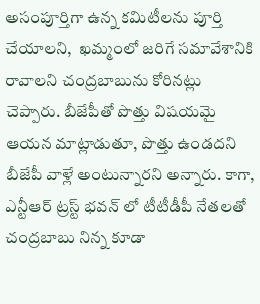అసంపూర్తిగా ఉన్న కమిటీలను పూర్తి చేయాలని,  ఖమ్మంలో జరిగే సమావేశానికి రావాలని చంద్రబాబును కోరినట్లు చెప్పారు. బీజేపీతో పొత్తు విషయమై ఆయన మాట్లాడుతూ, పొత్తు ఉండదని బీజేపీ వాళ్లే అంటున్నారని అన్నారు. కాగా, ఎన్టీఆర్ ట్రస్ట్ భవన్ లో టీటీడీపీ నేతలతో చంద్రబాబు నిన్న కూడా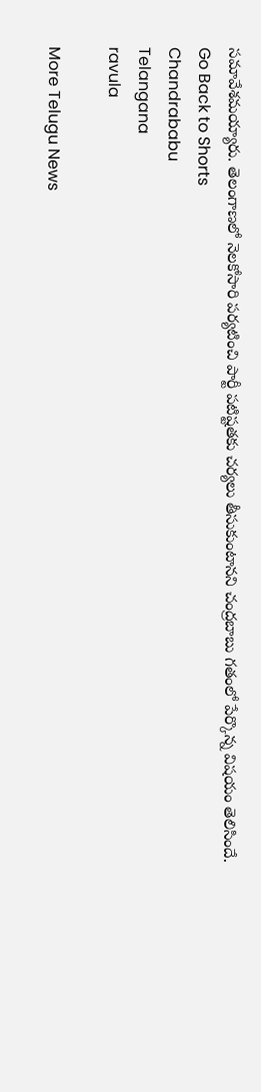సమావేశమయ్యారు. తెలంగాణలో నెలకోసారి పర్యటించి పార్టీ పటిష్టతకు చర్యలు తీసుకుంటానని చంద్రబాబు గతంలో పేర్కొన్న విషయం తెలిసిందే.
Go Back to Shorts
Chandrababu
Telangana
ravula

More Telugu News